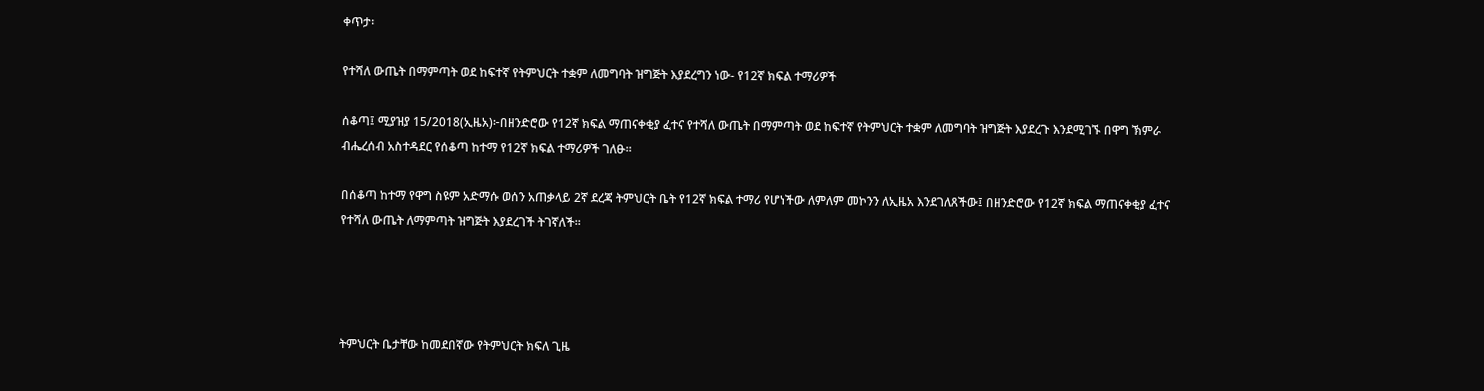ቀጥታ፡

የተሻለ ውጤት በማምጣት ወደ ከፍተኛ የትምህርት ተቋም ለመግባት ዝግጅት እያደረግን ነው- የ12ኛ ክፍል ተማሪዎች

ሰቆጣ፤ ሚያዝያ 15/2018(ኢዜአ)፦በዘንድሮው የ12ኛ ክፍል ማጠናቀቂያ ፈተና የተሻለ ውጤት በማምጣት ወደ ከፍተኛ የትምህርት ተቋም ለመግባት ዝግጅት እያደረጉ እንደሚገኙ በዋግ ኽምራ ብሔረሰብ አስተዳደር የሰቆጣ ከተማ የ12ኛ ክፍል ተማሪዎች ገለፁ።

በሰቆጣ ከተማ የዋግ ስዩም አድማሱ ወሰን አጠቃላይ 2ኛ ደረጃ ትምህርት ቤት የ12ኛ ክፍል ተማሪ የሆነችው ለምለም መኮንን ለኢዜአ እንደገለጸችው፤ በዘንድሮው የ12ኛ ክፍል ማጠናቀቂያ ፈተና የተሻለ ውጤት ለማምጣት ዝግጅት እያደረገች ትገኛለች።




ትምህርት ቤታቸው ከመደበኛው የትምህርት ክፍለ ጊዜ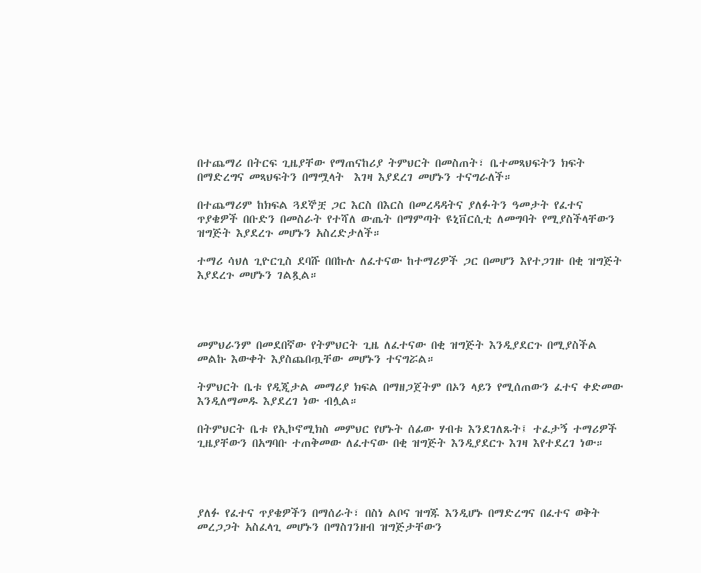በተጨማሪ በትርፍ ጊዜያቸው የማጠናከሪያ ትምህርት በመስጠት፣ ቤተመጻህፍትን ክፍት በማድረግና መጻህፍትን በማሟላት  እገዛ እያደረገ መሆኑን ተናግራለች።

በተጨማሪም ከክፍል ጓደኞቿ ጋር እርስ በእርስ በመረዳዳትና ያለፉትን ዓመታት የፈተና ጥያቄዎች በቡድን በመስራት የተሻለ ውጤት በማምጣት ዩኒቨርሲቲ ለመግባት የሚያስችላቸውን ዝግጅት እያደረጉ መሆኑን አስረድታለች።

ተማሪ ሳህለ ጊዮርጊስ ደባሹ በበኩሉ ለፈተናው ከተማሪዎች ጋር በመሆን እየተጋገዙ በቂ ዝግጅት እያደረጉ መሆኑን ገልጿል።




መምህራንም በመደበኛው የትምህርት ጊዜ ለፈተናው በቂ ዝግጅት እንዲያደርጉ በሚያስችል መልኩ እውቀት እያስጨበጧቸው መሆኑን ተናግሯል።

ትምህርት ቤቱ የዲጂታል መማሪያ ክፍል በማዘጋጀትም በኦን ላይን የሚሰጠውን ፈተና ቀድመው እንዲለማመዱ እያደረገ ነው ብሏል።

በትምህርት ቤቱ የኢኮኖሚክስ መምህር የሆኑት ሰፊው ሃብቱ እንደገለጹት፤ ተፈታኝ ተማሪዎች ጊዜያቸውን በአግባቡ ተጠቅመው ለፈተናው በቂ ዝግጅት እንዲያደርጉ እገዛ እየተደረገ ነው።




ያለፉ የፈተና ጥያቄዎችን በማሰራት፣ በስነ ልቦና ዝግጁ እንዲሆኑ በማድረግና በፈተና ወቅት መረጋጋት አስፈላጊ መሆኑን በማስገንዘብ ዝግጅታቸውን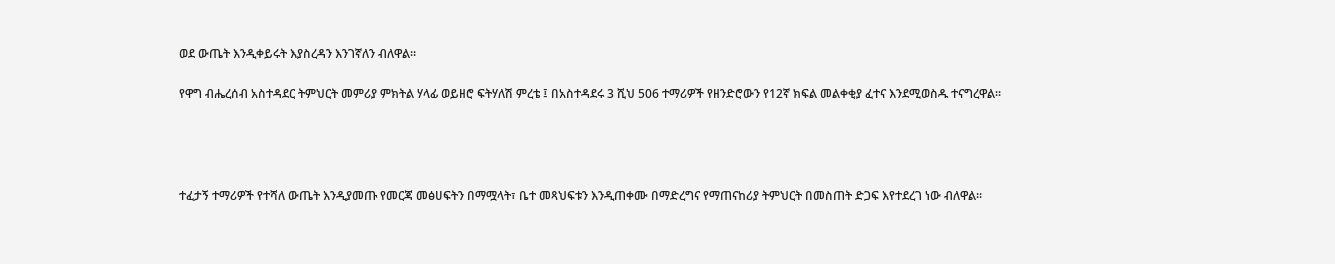ወደ ውጤት እንዲቀይሩት እያስረዳን እንገኛለን ብለዋል።

የዋግ ብሔረሰብ አስተዳደር ትምህርት መምሪያ ምክትል ሃላፊ ወይዘሮ ፍትሃለሽ ምረቴ ፤ በአስተዳደሩ 3 ሺህ 506 ተማሪዎች የዘንድሮውን የ12ኛ ክፍል መልቀቂያ ፈተና እንደሚወስዱ ተናግረዋል።




ተፈታኝ ተማሪዎች የተሻለ ውጤት እንዲያመጡ የመርጃ መፅሀፍትን በማሟላት፣ ቤተ መጻህፍቱን እንዲጠቀሙ በማድረግና የማጠናከሪያ ትምህርት በመስጠት ድጋፍ እየተደረገ ነው ብለዋል።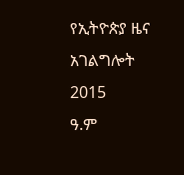የኢትዮጵያ ዜና አገልግሎት
2015
ዓ.ም